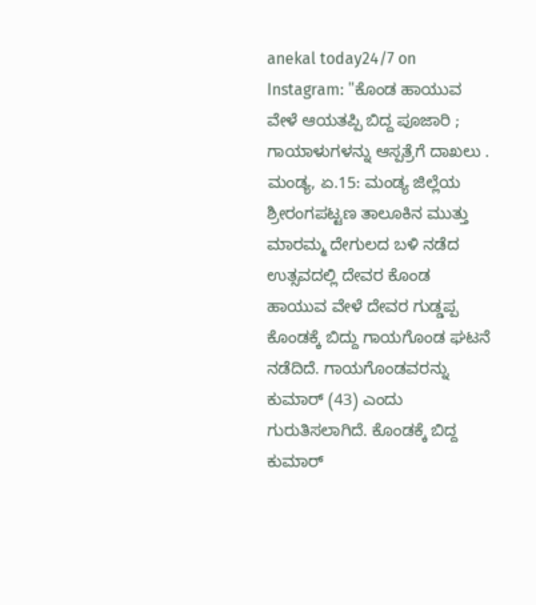anekal today24/7 on Instagram: "ಕೊಂಡ ಹಾಯುವ ವೇಳೆ ಆಯತಪ್ಪಿ ಬಿದ್ದ ಪೂಜಾರಿ ; ಗಾಯಾಳುಗಳನ್ನು ಆಸ್ಪತ್ರೆಗೆ ದಾಖಲು . ಮಂಡ್ಯ, ಏ.15: ಮಂಡ್ಯ ಜಿಲ್ಲೆಯ ಶ್ರೀರಂಗಪಟ್ಟಣ ತಾಲೂಕಿನ ಮುತ್ತು ಮಾರಮ್ಮ ದೇಗುಲದ ಬಳಿ ನಡೆದ ಉತ್ಸವದಲ್ಲಿ ದೇವರ ಕೊಂಡ ಹಾಯುವ ವೇಳೆ ದೇವರ ಗುಡ್ಡಪ್ಪ ಕೊಂಡಕ್ಕೆ ಬಿದ್ದು ಗಾಯಗೊಂಡ ಘಟನೆ ನಡೆದಿದೆ. ಗಾಯಗೊಂಡವರನ್ನು ಕುಮಾರ್ (43) ಎಂದು ಗುರುತಿಸಲಾಗಿದೆ. ಕೊಂಡಕ್ಕೆ ಬಿದ್ದ ಕುಮಾರ್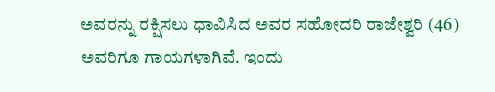ಅವರನ್ನು ರಕ್ಷಿಸಲು ಧಾವಿಸಿದ ಅವರ ಸಹೋದರಿ ರಾಜೇಶ್ವರಿ (46) ಅವರಿಗೂ ಗಾಯಗಳಾಗಿವೆ. ಇಂದು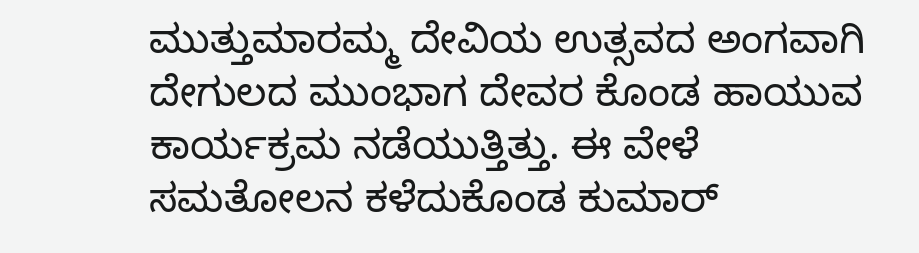ಮುತ್ತುಮಾರಮ್ಮ ದೇವಿಯ ಉತ್ಸವದ ಅಂಗವಾಗಿ ದೇಗುಲದ ಮುಂಭಾಗ ದೇವರ ಕೊಂಡ ಹಾಯುವ ಕಾರ್ಯಕ್ರಮ ನಡೆಯುತ್ತಿತ್ತು. ಈ ವೇಳೆ ಸಮತೋಲನ ಕಳೆದುಕೊಂಡ ಕುಮಾರ್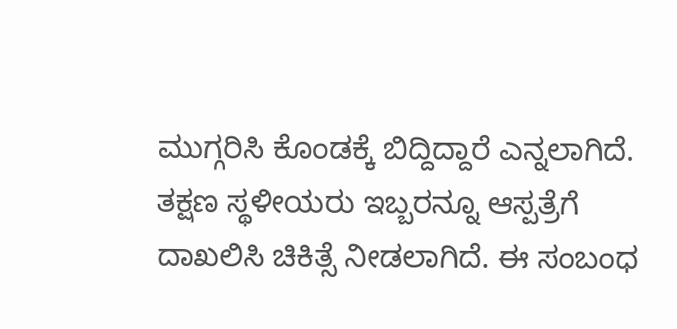ಮುಗ್ಗರಿಸಿ ಕೊಂಡಕ್ಕೆ ಬಿದ್ದಿದ್ದಾರೆ ಎನ್ನಲಾಗಿದೆ. ತಕ್ಷಣ ಸ್ಥಳೀಯರು ಇಬ್ಬರನ್ನೂ ಆಸ್ಪತ್ರೆಗೆ ದಾಖಲಿಸಿ ಚಿಕಿತ್ಸೆ ನೀಡಲಾಗಿದೆ. ಈ ಸಂಬಂಧ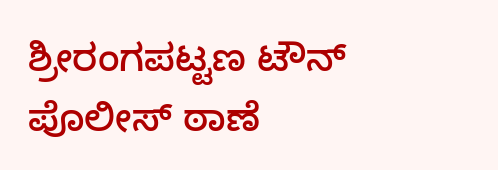ಶ್ರೀರಂಗಪಟ್ಟಣ ಟೌನ್ ಪೊಲೀಸ್ ಠಾಣೆ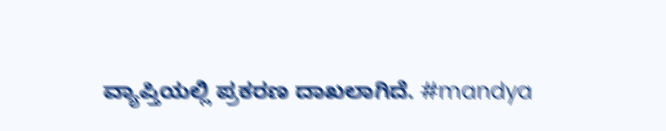ವ್ಯಾಪ್ತಿಯಲ್ಲಿ ಪ್ರಕರಣ ದಾಖಲಾಗಿದೆ. #mandya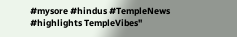#mysore #hindus #TempleNews #highlights TempleVibes"